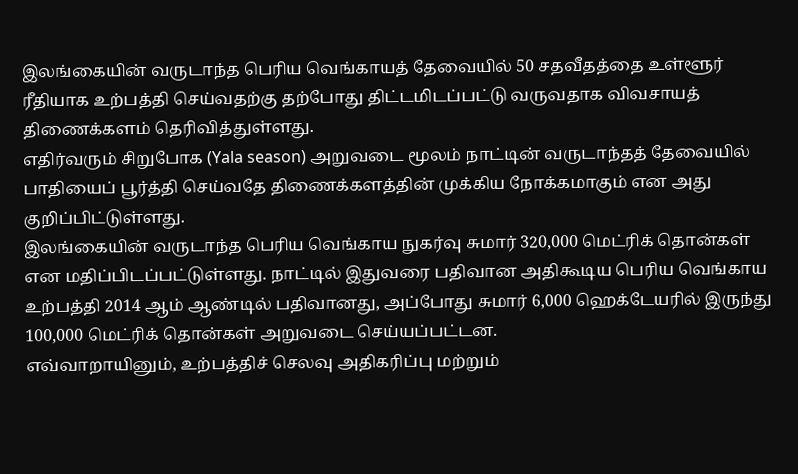இலங்கையின் வருடாந்த பெரிய வெங்காயத் தேவையில் 50 சதவீதத்தை உள்ளூர் ரீதியாக உற்பத்தி செய்வதற்கு தற்போது திட்டமிடப்பட்டு வருவதாக விவசாயத் திணைக்களம் தெரிவித்துள்ளது.
எதிர்வரும் சிறுபோக (Yala season) அறுவடை மூலம் நாட்டின் வருடாந்தத் தேவையில் பாதியைப் பூர்த்தி செய்வதே திணைக்களத்தின் முக்கிய நோக்கமாகும் என அது குறிப்பிட்டுள்ளது.
இலங்கையின் வருடாந்த பெரிய வெங்காய நுகர்வு சுமார் 320,000 மெட்ரிக் தொன்கள் என மதிப்பிடப்பட்டுள்ளது. நாட்டில் இதுவரை பதிவான அதிகூடிய பெரிய வெங்காய உற்பத்தி 2014 ஆம் ஆண்டில் பதிவானது, அப்போது சுமார் 6,000 ஹெக்டேயரில் இருந்து 100,000 மெட்ரிக் தொன்கள் அறுவடை செய்யப்பட்டன.
எவ்வாறாயினும், உற்பத்திச் செலவு அதிகரிப்பு மற்றும்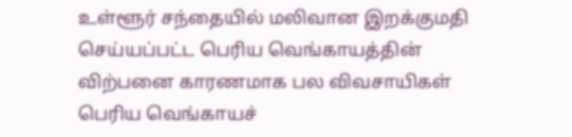உள்ளூர் சந்தையில் மலிவான இறக்குமதி செய்யப்பட்ட பெரிய வெங்காயத்தின் விற்பனை காரணமாக பல விவசாயிகள் பெரிய வெங்காயச்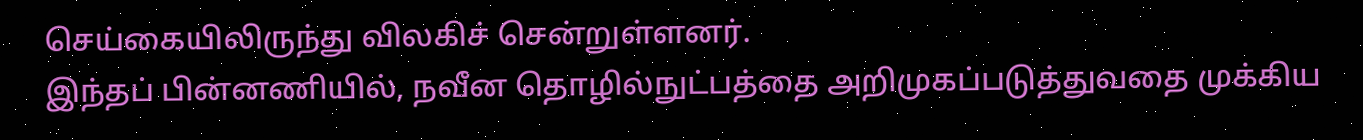செய்கையிலிருந்து விலகிச் சென்றுள்ளனர்.
இந்தப் பின்னணியில், நவீன தொழில்நுட்பத்தை அறிமுகப்படுத்துவதை முக்கிய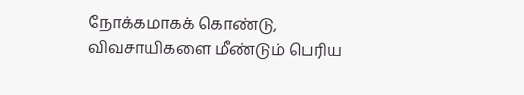நோக்கமாகக் கொண்டு, விவசாயிகளை மீண்டும் பெரிய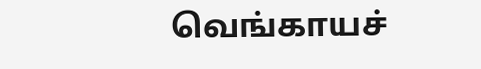வெங்காயச்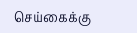செய்கைக்கு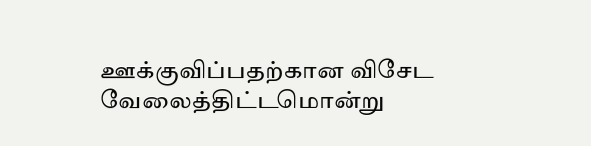ஊக்குவிப்பதற்கான விசேட வேலைத்திட்டமொன்று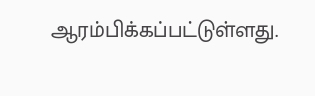ஆரம்பிக்கப்பட்டுள்ளது.